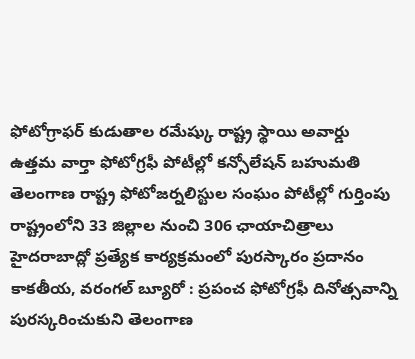ఫోటోగ్రాఫర్ కుడుతాల రమేష్కు రాష్ట్ర స్థాయి అవార్డు
ఉత్తమ వార్తా ఫోటోగ్రఫీ పోటీల్లో కన్సోలేషన్ బహుమతి
తెలంగాణ రాష్ట్ర ఫోటోజర్నలిస్టుల సంఘం పోటీల్లో గుర్తింపు
రాష్ట్రంలోని 33 జిల్లాల నుంచి 306 ఛాయాచిత్రాలు
హైదరాబాద్లో ప్రత్యేక కార్యక్రమంలో పురస్కారం ప్రదానం
కాకతీయ, వరంగల్ బ్యూరో : ప్రపంచ ఫోటోగ్రఫీ దినోత్సవాన్ని పురస్కరించుకుని తెలంగాణ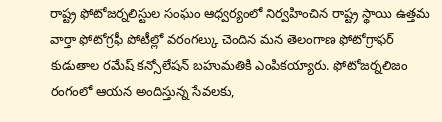రాష్ట్ర ఫోటోజర్నలిస్టుల సంఘం ఆధ్వర్యంలో నిర్వహించిన రాష్ట్ర స్థాయి ఉత్తమ వార్తా ఫోటోగ్రఫీ పోటీల్లో వరంగల్కు చెందిన మన తెలంగాణ ఫోటోగ్రాఫర్ కుడుతాల రమేష్ కన్సోలేషన్ బహుమతికి ఎంపికయ్యారు. ఫోటోజర్నలిజం రంగంలో ఆయన అందిస్తున్న సేవలకు,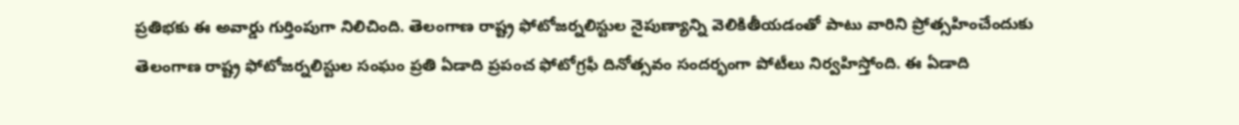ప్రతిభకు ఈ అవార్డు గుర్తింపుగా నిలిచింది. తెలంగాణ రాష్ట్ర ఫోటోజర్నలిస్టుల నైపుణ్యాన్ని వెలికితీయడంతో పాటు వారిని ప్రోత్సహించేందుకు తెలంగాణ రాష్ట్ర ఫోటోజర్నలిస్టుల సంఘం ప్రతి ఏడాది ప్రపంచ ఫోటోగ్రఫీ దినోత్సవం సందర్భంగా పోటీలు నిర్వహిస్తోంది. ఈ ఏడాది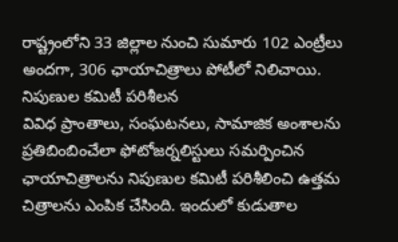రాష్ట్రంలోని 33 జిల్లాల నుంచి సుమారు 102 ఎంట్రీలు అందగా, 306 ఛాయాచిత్రాలు పోటీలో నిలిచాయి.
నిపుణుల కమిటీ పరిశీలన
వివిధ ప్రాంతాలు, సంఘటనలు, సామాజిక అంశాలను ప్రతిబింబించేలా ఫోటోజర్నలిస్టులు సమర్పించిన ఛాయాచిత్రాలను నిపుణుల కమిటీ పరిశీలించి ఉత్తమ చిత్రాలను ఎంపిక చేసింది. ఇందులో కుడుతాల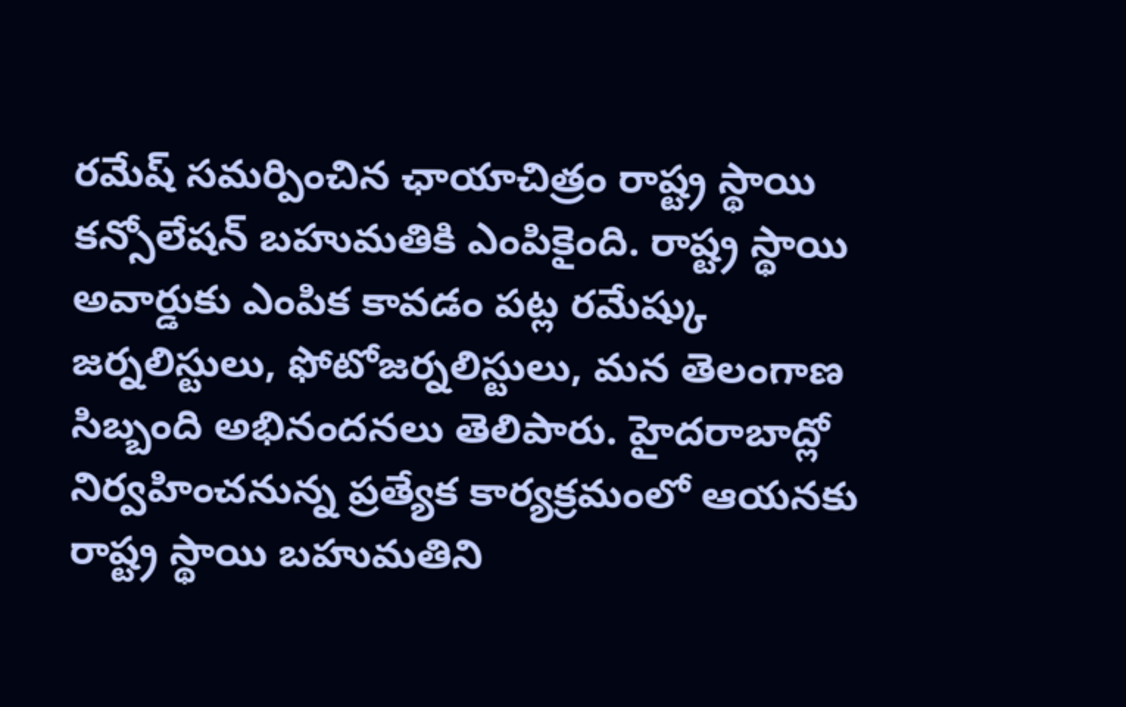రమేష్ సమర్పించిన ఛాయాచిత్రం రాష్ట్ర స్థాయి కన్సోలేషన్ బహుమతికి ఎంపికైంది. రాష్ట్ర స్థాయి అవార్డుకు ఎంపిక కావడం పట్ల రమేష్కు జర్నలిస్టులు, ఫోటోజర్నలిస్టులు, మన తెలంగాణ సిబ్బంది అభినందనలు తెలిపారు. హైదరాబాద్లో నిర్వహించనున్న ప్రత్యేక కార్యక్రమంలో ఆయనకు రాష్ట్ర స్థాయి బహుమతిని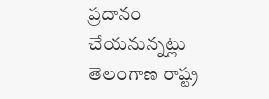ప్రదానం చేయనున్నట్లు తెలంగాణ రాష్ట్ర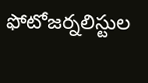ఫోటోజర్నలిస్టుల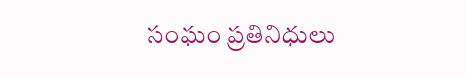సంఘం ప్రతినిధులు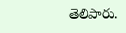తెలిపారు.